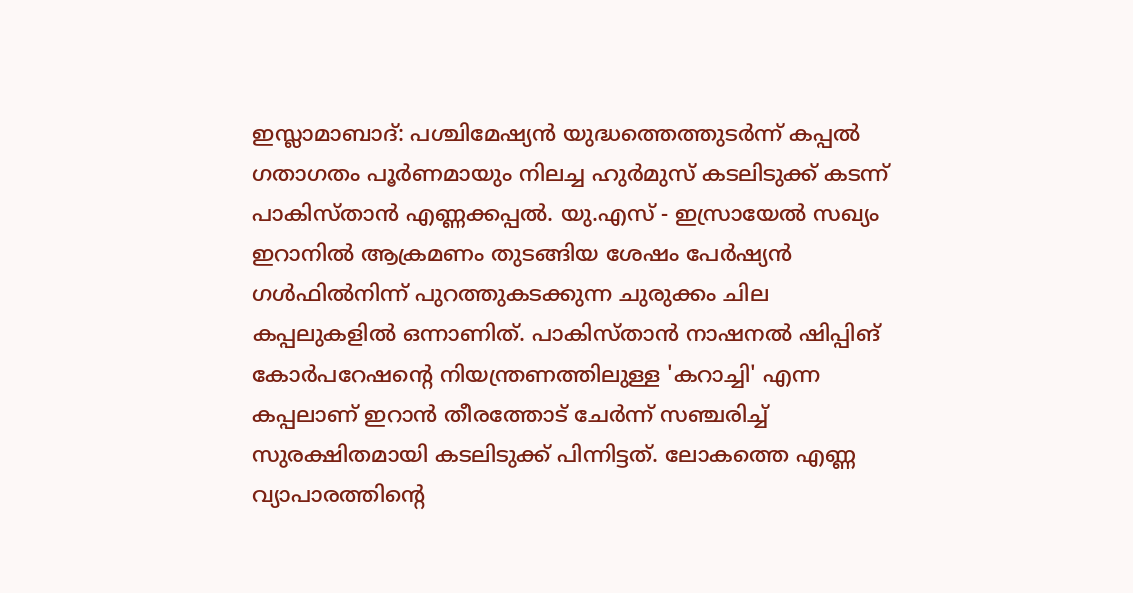ഇസ്ലാമാബാദ്: പശ്ചിമേഷ്യൻ യുദ്ധത്തെത്തുടർന്ന് കപ്പൽ ഗതാഗതം പൂർണമായും നിലച്ച ഹുർമുസ് കടലിടുക്ക് കടന്ന് പാകിസ്താൻ എണ്ണക്കപ്പൽ. യു.എസ് - ഇസ്രായേൽ സഖ്യം ഇറാനിൽ ആക്രമണം തുടങ്ങിയ ശേഷം പേർഷ്യൻ ഗൾഫിൽനിന്ന് പുറത്തുകടക്കുന്ന ചുരുക്കം ചില കപ്പലുകളിൽ ഒന്നാണിത്. പാകിസ്താൻ നാഷനൽ ഷിപ്പിങ് കോർപറേഷന്റെ നിയന്ത്രണത്തിലുള്ള 'കറാച്ചി' എന്ന കപ്പലാണ് ഇറാൻ തീരത്തോട് ചേർന്ന് സഞ്ചരിച്ച് സുരക്ഷിതമായി കടലിടുക്ക് പിന്നിട്ടത്. ലോകത്തെ എണ്ണ വ്യാപാരത്തിന്റെ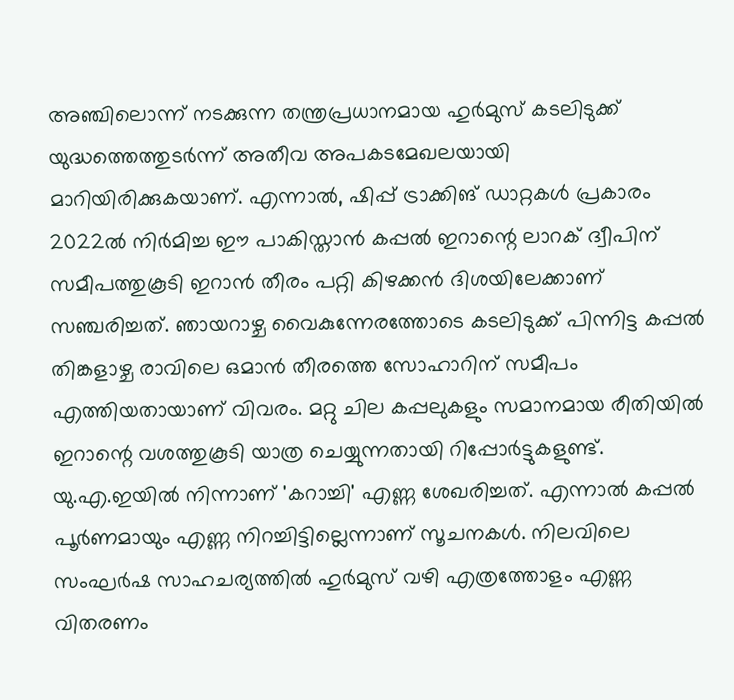അഞ്ചിലൊന്ന് നടക്കുന്ന തന്ത്രപ്രധാനമായ ഹുർമുസ് കടലിടുക്ക് യുദ്ധത്തെത്തുടർന്ന് അതീവ അപകടമേഖലയായി മാറിയിരിക്കുകയാണ്. എന്നാൽ, ഷിപ്പ് ട്രാക്കിങ് ഡാറ്റകൾ പ്രകാരം 2022ൽ നിർമിച്ച ഈ പാകിസ്താൻ കപ്പൽ ഇറാന്റെ ലാറക് ദ്വീപിന് സമീപത്തുകൂടി ഇറാൻ തീരം പറ്റി കിഴക്കൻ ദിശയിലേക്കാണ് സഞ്ചരിച്ചത്. ഞായറാഴ്ച വൈകുന്നേരത്തോടെ കടലിടുക്ക് പിന്നിട്ട കപ്പൽ തിങ്കളാഴ്ച രാവിലെ ഒമാൻ തീരത്തെ സോഹാറിന് സമീപം എത്തിയതായാണ് വിവരം. മറ്റു ചില കപ്പലുകളും സമാനമായ രീതിയിൽ ഇറാന്റെ വശത്തുകൂടി യാത്ര ചെയ്യുന്നതായി റിപ്പോർട്ടുകളുണ്ട്. യു.എ.ഇയിൽ നിന്നാണ് 'കറാച്ചി' എണ്ണ ശേഖരിച്ചത്. എന്നാൽ കപ്പൽ പൂർണമായും എണ്ണ നിറച്ചിട്ടില്ലെന്നാണ് സൂചനകൾ. നിലവിലെ സംഘർഷ സാഹചര്യത്തിൽ ഹുർമുസ് വഴി എത്രത്തോളം എണ്ണ വിതരണം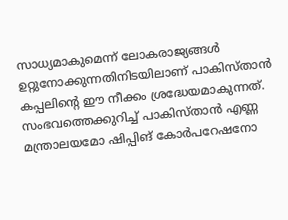സാധ്യമാകുമെന്ന് ലോകരാജ്യങ്ങൾ ഉറ്റുനോക്കുന്നതിനിടയിലാണ് പാകിസ്താൻ കപ്പലിന്റെ ഈ നീക്കം ശ്രദ്ധേയമാകുന്നത്. സംഭവത്തെക്കുറിച്ച് പാകിസ്താൻ എണ്ണ മന്ത്രാലയമോ ഷിപ്പിങ് കോർപറേഷനോ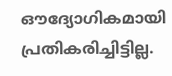ഔദ്യോഗികമായി പ്രതികരിച്ചിട്ടില്ല.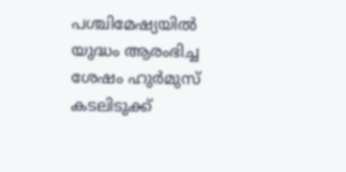പശ്ചിമേഷ്യയിൽ യുദ്ധം ആരംഭിച്ച ശേഷം ഹുർമുസ് കടലിടുക്ക്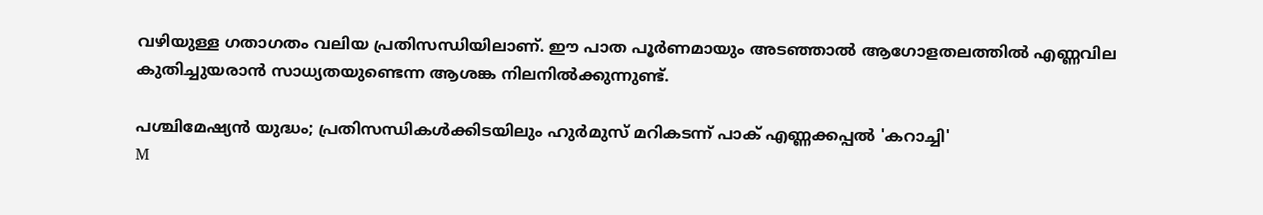വഴിയുള്ള ഗതാഗതം വലിയ പ്രതിസന്ധിയിലാണ്. ഈ പാത പൂർണമായും അടഞ്ഞാൽ ആഗോളതലത്തിൽ എണ്ണവില കുതിച്ചുയരാൻ സാധ്യതയുണ്ടെന്ന ആശങ്ക നിലനിൽക്കുന്നുണ്ട്.

പശ്ചിമേഷ്യൻ യുദ്ധം; പ്രതിസന്ധികൾക്കിടയിലും ഹുർമുസ് മറികടന്ന് പാക് എണ്ണക്കപ്പൽ 'കറാച്ചി'
M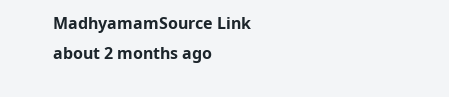MadhyamamSource Link
about 2 months ago